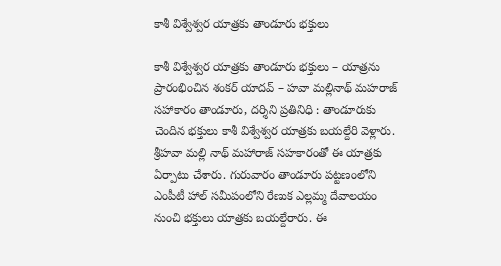కాశీ విశ్వేశ్వర యాత్రకు తాండూరు భక్తులు

కాశీ విశ్వేశ్వర యాత్రకు తాండూరు భక్తులు – యాత్రను ప్రారంభించిన శంకర్ యాదవ్‌ – హవా మల్లినాథ్‌ మహరాజ్‌ సహాకారం తాండూరు, దర్శిని ప్రతినిధి : తాండూరుకు చెందిన భక్తులు కాశీ విశ్వేశ్వర యాత్రకు బయల్దేరి వెళ్లారు. శ్రీహవా మల్లి నాథ్ మహారాజ్ సహకారంతో ఈ యాత్రకు ఏర్పాటు చేశారు. గురువారం తాండూరు పట్టణంలోని ఎంపీటీ హాల్ సమీపంలోని రేణుక ఎల్లమ్మ దేవాలయం నుంచి భక్తులు యాత్రకు బయల్దేరారు. ఈ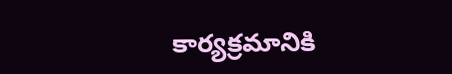కార్యక్రమానికి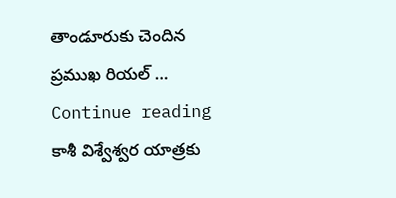తాండూరుకు చెందిన ప్రముఖ రియల్ … Continue reading కాశీ విశ్వేశ్వర యాత్రకు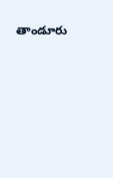తాండూరు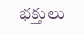భక్తులు